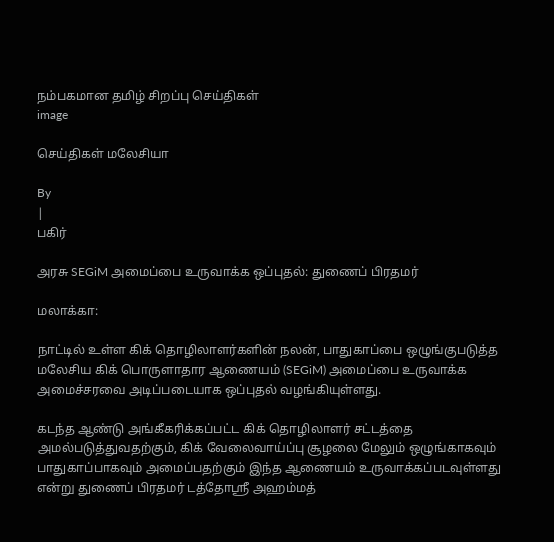நம்பகமான தமிழ் சிறப்பு செய்திகள்
image

செய்திகள் மலேசியா

By
|
பகிர்

அரசு SEGiM அமைப்பை உருவாக்க ஒப்புதல்: துணைப் பிரதமர்

மலாக்கா:

நாட்டில் உள்ள கிக் தொழிலாளர்களின் நலன், பாதுகாப்பை ஒழுங்குபடுத்த மலேசிய கிக் பொருளாதார ஆணையம் (SEGiM) அமைப்பை உருவாக்க அமைச்சரவை அடிப்படையாக ஒப்புதல் வழங்கியுள்ளது.

கடந்த ஆண்டு அங்கீகரிக்கப்பட்ட கிக் தொழிலாளர் சட்டத்தை அமல்படுத்துவதற்கும், கிக் வேலைவாய்ப்பு சூழலை மேலும் ஒழுங்காகவும் பாதுகாப்பாகவும் அமைப்பதற்கும் இந்த ஆணையம் உருவாக்கப்படவுள்ளது என்று துணைப் பிரதமர் டத்தோஸ்ரீ அஹம்மத்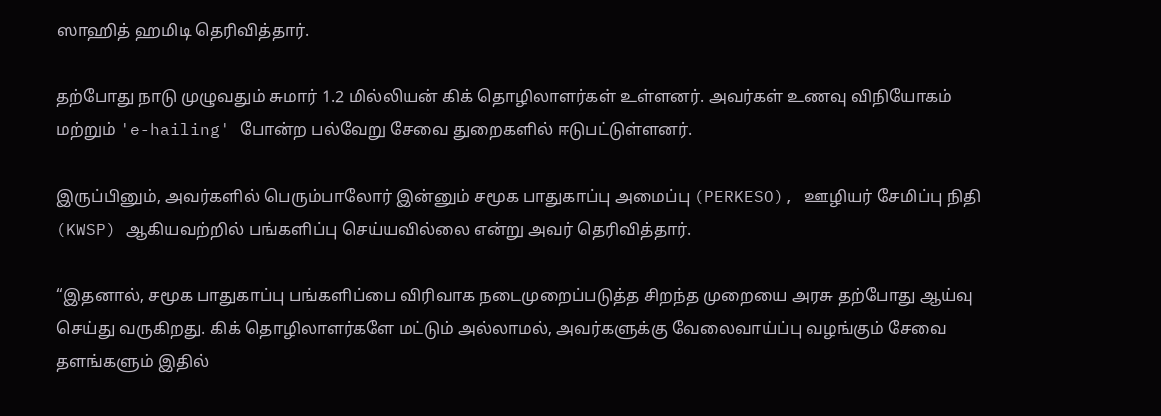ஸாஹித் ஹமிடி தெரிவித்தார்.

தற்போது நாடு முழுவதும் சுமார் 1.2 மில்லியன் கிக் தொழிலாளர்கள் உள்ளனர். அவர்கள் உணவு விநியோகம் மற்றும் 'e-hailing' போன்ற பல்வேறு சேவை துறைகளில் ஈடுபட்டுள்ளனர்.

இருப்பினும், அவர்களில் பெரும்பாலோர் இன்னும் சமூக பாதுகாப்பு அமைப்பு (PERKESO), ஊழியர் சேமிப்பு நிதி (KWSP) ஆகியவற்றில் பங்களிப்பு செய்யவில்லை என்று அவர் தெரிவித்தார்.

“இதனால், சமூக பாதுகாப்பு பங்களிப்பை விரிவாக நடைமுறைப்படுத்த சிறந்த முறையை அரசு தற்போது ஆய்வு செய்து வருகிறது. கிக் தொழிலாளர்களே மட்டும் அல்லாமல், அவர்களுக்கு வேலைவாய்ப்பு வழங்கும் சேவை தளங்களும் இதில்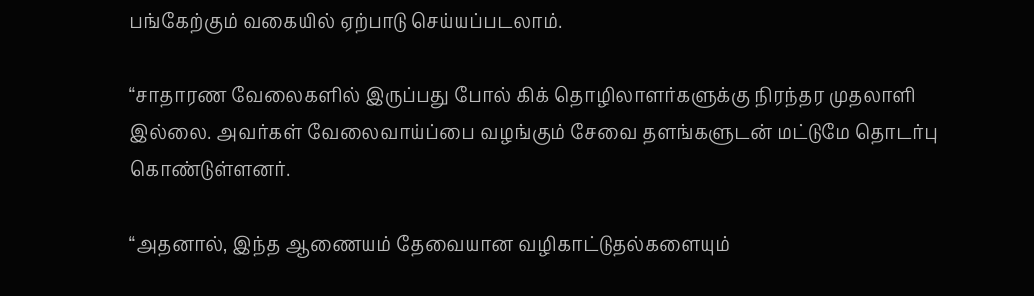பங்கேற்கும் வகையில் ஏற்பாடு செய்யப்படலாம்.

“சாதாரண வேலைகளில் இருப்பது போல் கிக் தொழிலாளர்களுக்கு நிரந்தர முதலாளி இல்லை. அவர்கள் வேலைவாய்ப்பை வழங்கும் சேவை தளங்களுடன் மட்டுமே தொடர்பு கொண்டுள்ளனர்.

“அதனால், இந்த ஆணையம் தேவையான வழிகாட்டுதல்களையும்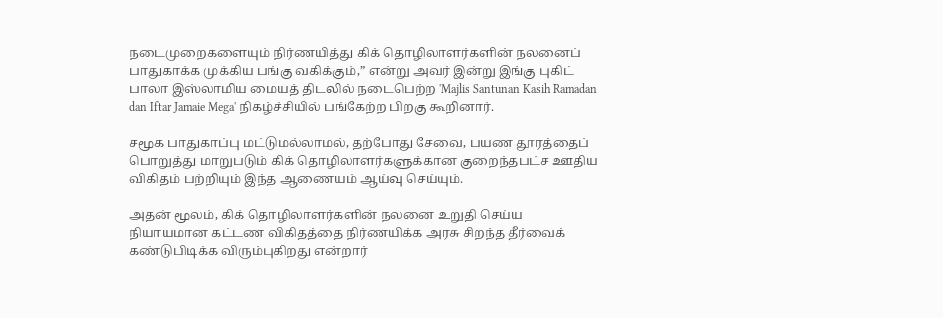நடைமுறைகளையும் நிர்ணயித்து கிக் தொழிலாளர்களின் நலனைப் பாதுகாக்க முக்கிய பங்கு வகிக்கும்,” என்று அவர் இன்று இங்கு புகிட் பாலா இஸ்லாமிய மையத் திடலில் நடைபெற்ற 'Majlis Santunan Kasih Ramadan dan Iftar Jamaie Mega' நிகழ்ச்சியில் பங்கேற்ற பிறகு கூறினார்.

சமூக பாதுகாப்பு மட்டுமல்லாமல், தற்போது சேவை, பயண தூரத்தைப் பொறுத்து மாறுபடும் கிக் தொழிலாளர்களுக்கான குறைந்தபட்ச ஊதிய விகிதம் பற்றியும் இந்த ஆணையம் ஆய்வு செய்யும்.

அதன் மூலம், கிக் தொழிலாளர்களின் நலனை உறுதி செய்ய நியாயமான கட்டண விகிதத்தை நிர்ணயிக்க அரசு சிறந்த தீர்வைக் கண்டுபிடிக்க விரும்புகிறது என்றார்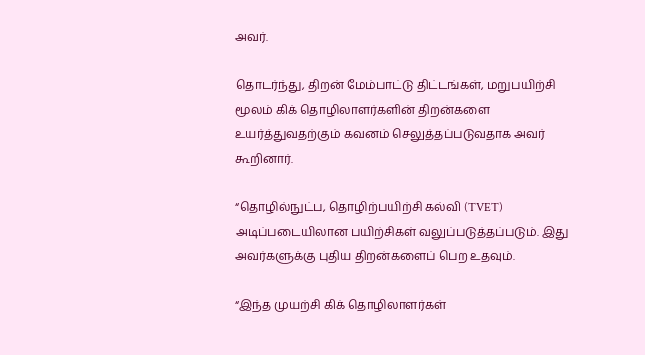அவர்.

தொடர்ந்து, திறன் மேம்பாட்டு திட்டங்கள், மறுபயிற்சி மூலம் கிக் தொழிலாளர்களின் திறன்களை உயர்த்துவதற்கும் கவனம் செலுத்தப்படுவதாக அவர் கூறினார்.

“தொழில்நுட்ப, தொழிற்பயிற்சி கல்வி (TVET) அடிப்படையிலான பயிற்சிகள் வலுப்படுத்தப்படும். இது அவர்களுக்கு புதிய திறன்களைப் பெற உதவும்.

“இந்த முயற்சி கிக் தொழிலாளர்கள்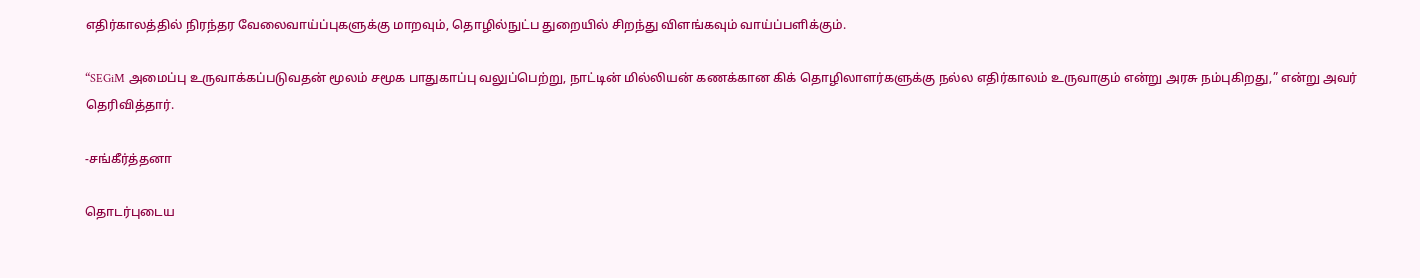எதிர்காலத்தில் நிரந்தர வேலைவாய்ப்புகளுக்கு மாறவும், தொழில்நுட்ப துறையில் சிறந்து விளங்கவும் வாய்ப்பளிக்கும்.

“SEGiM அமைப்பு உருவாக்கப்படுவதன் மூலம் சமூக பாதுகாப்பு வலுப்பெற்று, நாட்டின் மில்லியன் கணக்கான கிக் தொழிலாளர்களுக்கு நல்ல எதிர்காலம் உருவாகும் என்று அரசு நம்புகிறது,” என்று அவர் தெரிவித்தார்.

-சங்கீர்த்தனா

தொடர்புடைய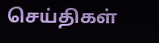செய்திகள்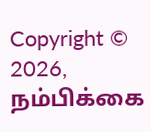Copyright © 2026, நம்பிக்கை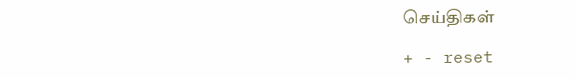செய்திகள்

+ - reset